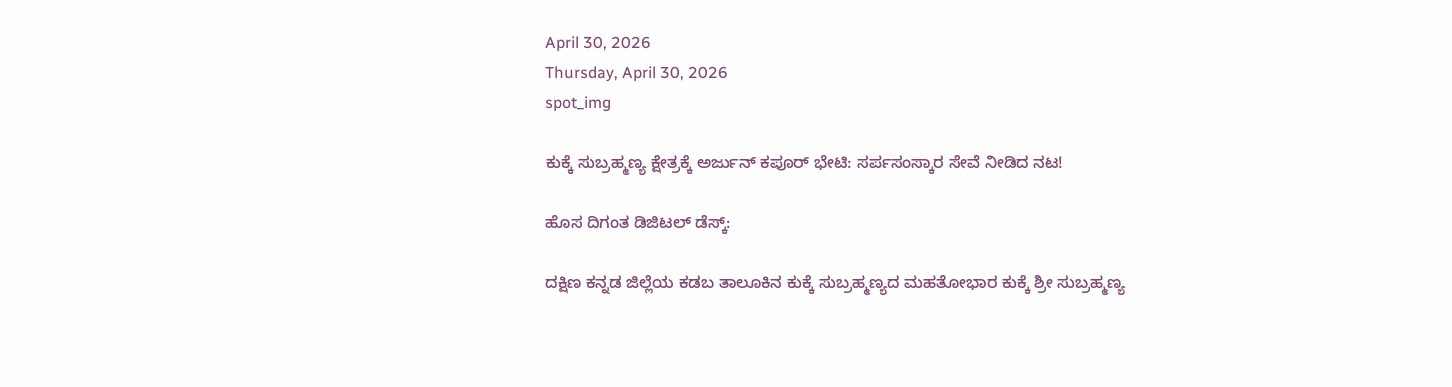April 30, 2026
Thursday, April 30, 2026
spot_img

ಕುಕ್ಕೆ ಸುಬ್ರಹ್ಮಣ್ಯ ಕ್ಷೇತ್ರಕ್ಕೆ ಅರ್ಜುನ್ ಕಪೂರ್‌ ಭೇಟಿ: ಸರ್ಪಸಂಸ್ಕಾರ ಸೇವೆ ನೀಡಿದ ನಟ!

ಹೊಸ ದಿಗಂತ ಡಿಜಿಟಲ್ ಡೆಸ್ಕ್:

ದಕ್ಷಿಣ ಕನ್ನಡ ಜಿಲ್ಲೆಯ ಕಡಬ ತಾಲೂಕಿನ ಕುಕ್ಕೆ ಸುಬ್ರಹ್ಮಣ್ಯದ ಮಹತೋಭಾರ ಕುಕ್ಕೆ ಶ್ರೀ ಸುಬ್ರಹ್ಮಣ್ಯ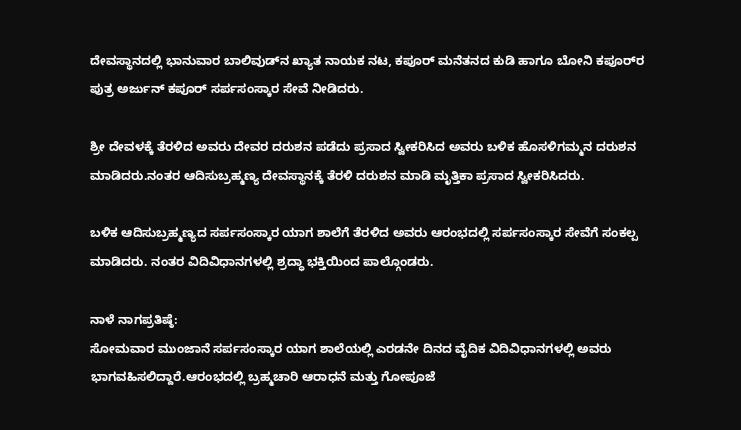ದೇವಸ್ಥಾನದಲ್ಲಿ ಭಾನುವಾರ ಬಾಲಿವುಡ್‌ನ ಖ್ಯಾತ ನಾಯಕ ನಟ, ಕಪೂರ್ ಮನೆತನದ ಕುಡಿ ಹಾಗೂ ಬೋನಿ ಕಪೂರ್‌ರ ಪುತ್ರ ಅರ್ಜುನ್ ಕಪೂರ್ ಸರ್ಪಸಂಸ್ಕಾರ ಸೇವೆ ನೀಡಿದರು.

ಶ್ರೀ ದೇವಳಕ್ಕೆ ತೆರಳಿದ ಅವರು ದೇವರ ದರುಶನ ಪಡೆದು ಪ್ರಸಾದ ಸ್ವೀಕರಿಸಿದ ಅವರು ಬಳಿಕ ಹೊಸಳಿಗಮ್ಮನ ದರುಶನ ಮಾಡಿದರು.ನಂತರ ಆದಿಸುಬ್ರಹ್ಮಣ್ಯ ದೇವಸ್ಥಾನಕ್ಕೆ ತೆರಳಿ ದರುಶನ ಮಾಡಿ ಮೃತ್ತಿಕಾ ಪ್ರಸಾದ ಸ್ವೀಕರಿಸಿದರು.

ಬಳಿಕ ಆದಿಸುಬ್ರಹ್ಮಣ್ಯದ ಸರ್ಪಸಂಸ್ಕಾರ ಯಾಗ ಶಾಲೆಗೆ ತೆರಳಿದ ಅವರು ಆರಂಭದಲ್ಲಿ ಸರ್ಪಸಂಸ್ಕಾರ ಸೇವೆಗೆ ಸಂಕಲ್ಪ ಮಾಡಿದರು. ನಂತರ ವಿದಿವಿಧಾನಗಳಲ್ಲಿ ಶ್ರದ್ಧಾ ಭಕ್ತಿಯಿಂದ ಪಾಲ್ಗೊಂಡರು.

ನಾಳೆ ನಾಗಪ್ರತಿಷ್ಠೆ:
ಸೋಮವಾರ ಮುಂಜಾನೆ ಸರ್ಪಸಂಸ್ಕಾರ ಯಾಗ ಶಾಲೆಯಲ್ಲಿ ಎರಡನೇ ದಿನದ ವೈದಿಕ ವಿದಿವಿಧಾನಗಳಲ್ಲಿ ಅವರು ಭಾಗವಹಿಸಲಿದ್ದಾರೆ.ಆರಂಭದಲ್ಲಿ ಬ್ರಹ್ಮಚಾರಿ ಆರಾಧನೆ ಮತ್ತು ಗೋಪೂಜೆ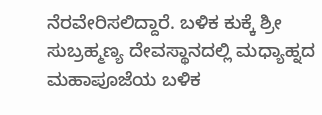ನೆರವೇರಿಸಲಿದ್ದಾರೆ. ಬಳಿಕ ಕುಕ್ಕೆ ಶ್ರೀ ಸುಬ್ರಹ್ಮಣ್ಯ ದೇವಸ್ಥಾನದಲ್ಲಿ ಮಧ್ಯಾಹ್ನದ ಮಹಾಪೂಜೆಯ ಬಳಿಕ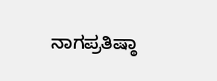ನಾಗಪ್ರತಿಷ್ಠಾ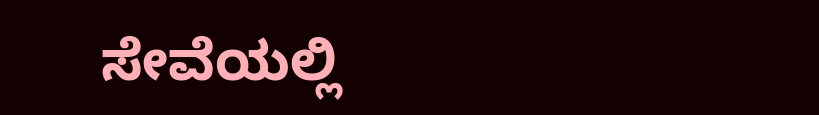ಸೇವೆಯಲ್ಲಿ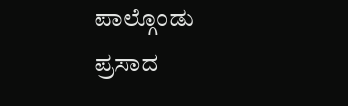ಪಾಲ್ಗೊಂಡು ಪ್ರಸಾದ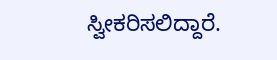ಸ್ವೀಕರಿಸಲಿದ್ದಾರೆ.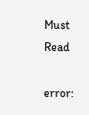Must Read

error: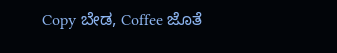Copy ಬೇಡ, Coffee ಜೊತೆ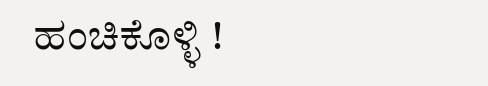ಹಂಚಿಕೊಳ್ಳಿ !